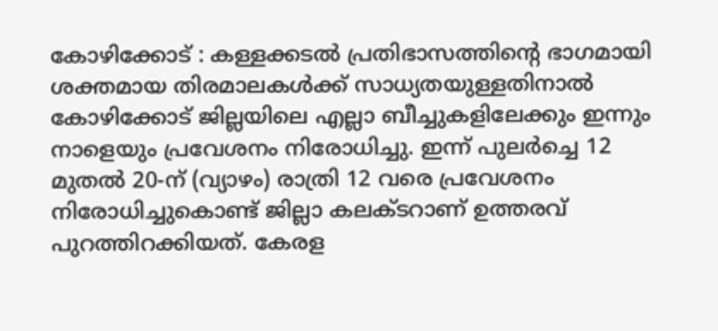കോഴിക്കോട് : കള്ളക്കടല്‍ പ്രതിഭാസത്തിന്റെ ഭാഗമായി ശക്തമായ തിരമാലകള്‍ക്ക് സാധ്യതയുള്ളതിനാല്‍ കോഴിക്കോട് ജില്ലയിലെ എല്ലാ ബീച്ചുകളിലേക്കും ഇന്നും നാളെയും പ്രവേശനം നിരോധിച്ചു. ഇന്ന് പുലര്‍ച്ചെ 12 മുതല്‍ 20-ന് (വ്യാഴം) രാത്രി 12 വരെ പ്രവേശനം നിരോധിച്ചുകൊണ്ട് ജില്ലാ കലക്ടറാണ് ഉത്തരവ് പുറത്തിറക്കിയത്. കേരള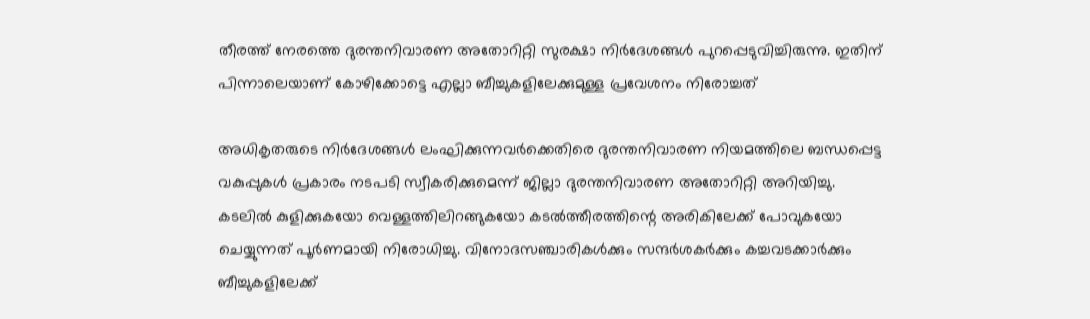തീരത്ത് നേരത്തെ ദുരന്തനിവാരണ അതോറിറ്റി സുരക്ഷാ നിര്‍ദേശങ്ങള്‍ പുറപ്പെടുവിച്ചിരുന്നു. ഇതിന് പിന്നാലെയാണ് കോഴിക്കോട്ടെ എല്ലാ ബീച്ചുകളിലേക്കുമുള്ള പ്രവേശനം നിരോച്ചത്

അധികൃതരുടെ നിര്‍ദേശങ്ങള്‍ ലംഘിക്കുന്നവര്‍ക്കെതിരെ ദുരന്തനിവാരണ നിയമത്തിലെ ബന്ധപ്പെട്ട വകുപ്പുകള്‍ പ്രകാരം നടപടി സ്വീകരിക്കുമെന്ന് ജില്ലാ ദുരന്തനിവാരണ അതോറിറ്റി അറിയിച്ചു. കടലില്‍ കുളിക്കുകയോ വെള്ളത്തിലിറങ്ങുകയോ കടല്‍ത്തീരത്തിന്റെ അരികിലേക്ക് പോവുകയോ ചെയ്യുന്നത് പൂര്‍ണമായി നിരോധിച്ചു. വിനോദസഞ്ചാരികള്‍ക്കും സന്ദര്‍ശകര്‍ക്കും കച്ചവടക്കാര്‍ക്കും ബീച്ചുകളിലേക്ക്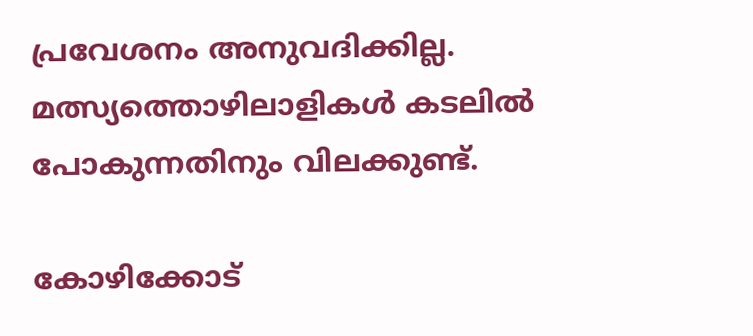പ്രവേശനം അനുവദിക്കില്ല. മത്സ്യത്തൊഴിലാളികള്‍ കടലില്‍ പോകുന്നതിനും വിലക്കുണ്ട്.

കോഴിക്കോട്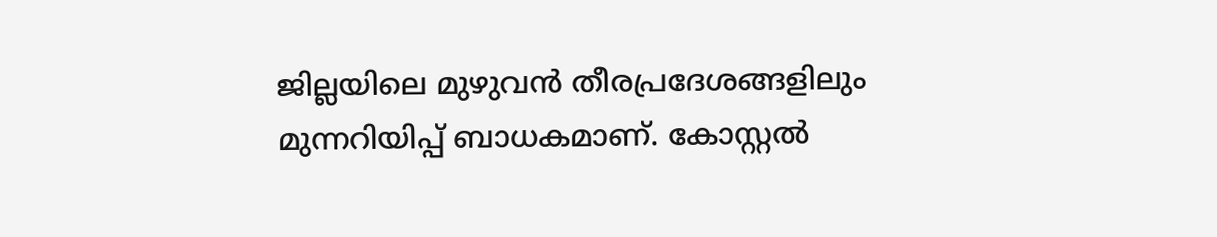ജില്ലയിലെ മുഴുവന്‍ തീരപ്രദേശങ്ങളിലും മുന്നറിയിപ്പ് ബാധകമാണ്. കോസ്റ്റല്‍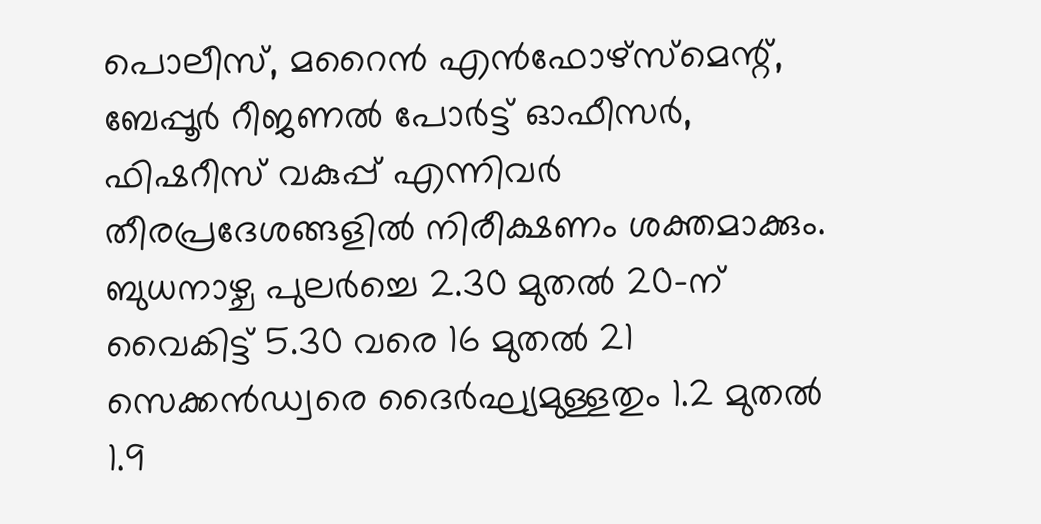പൊലീസ്, മറൈന്‍ എന്‍ഫോഴ്‌സ്മെന്റ്, ബേപ്പൂര്‍ റീജണല്‍ പോര്‍ട്ട് ഓഫീസര്‍, ഫിഷറീസ് വകുപ്പ് എന്നിവര്‍ തീരപ്രദേശങ്ങളില്‍ നിരീക്ഷണം ശക്തമാക്കും. ബുധനാഴ്ച പുലര്‍ച്ചെ 2.30 മുതല്‍ 20-ന് വൈകിട്ട് 5.30 വരെ 16 മുതല്‍ 21 സെക്കന്‍ഡ്വരെ ദൈര്‍ഘ്യമുള്ളതും 1.2 മുതല്‍ 1.9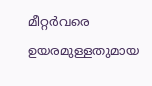മീറ്റര്‍വരെ ഉയരമുള്ളതുമായ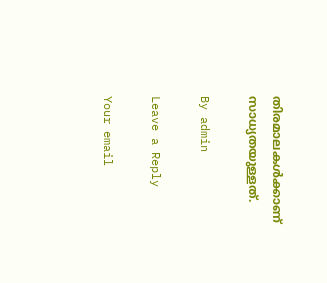തിരമാലകള്‍ക്കാണ് സാധ്യതയുള്ളത്.

By admin

Leave a Reply

Your email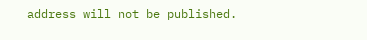address will not be published.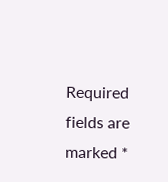Required fields are marked *